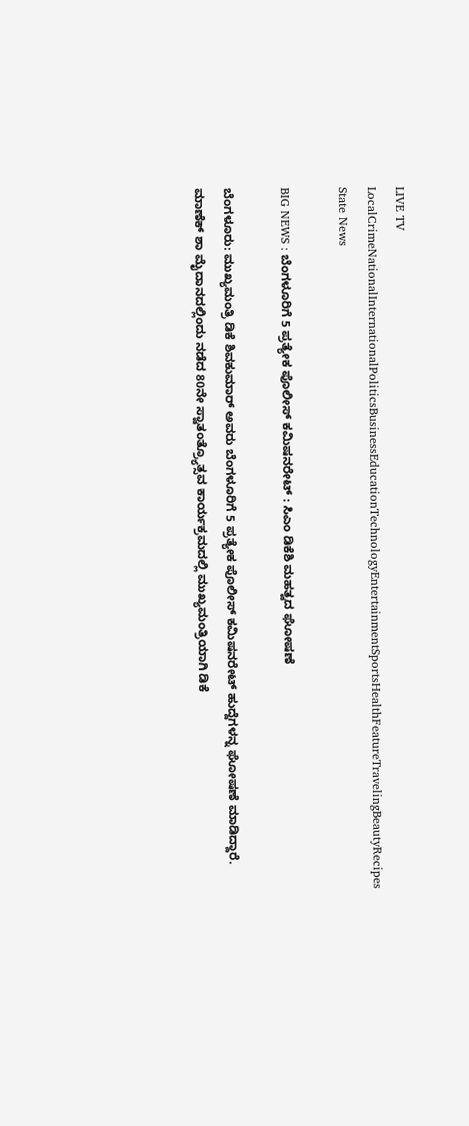LIVE TV LocalCrimeNationalInternationalPoliticsBusinessEducationTechnologyEntertainmentSportsHealthFeatureTravelingBeautyRecipes
State News

BIG NEWS : ಬೆಂಗಳೂರಿಗೆ 5 ಪ್ರತ್ಯೇಕ ಪೊಲೀಸ್‌ ಕಮಿಷನರೇಟ್ : ಸಿಎಂ ಡಿಕೆಶಿ ಮಹತ್ವದ ಘೋಷಣೆ

ಬೆಂಗಳೂರು: ಮುಖ್ಯಮಂತ್ರಿ ಡಿಕೆ ಶಿವಕುಮಾರ್‌ ಅವರು ಬೆಂಗಳೂರಿಗೆ 5 ಪ್ರತ್ಯೇಕ ಪೊಲೀಸ್‌ ಕಮಿಷನರೇಟ್ ಹುದ್ದೆಗಳನ್ನ ಘೋಷಣೆ ಮಾಡಿದ್ದಾರೆ. ಮಾಣೆಕ್‌ ಶಾ ಮೈದಾನದಲ್ಲಿಂದು ನಡೆದ 80ನೇ ಸ್ವಾತಂತ್ರ್ಯೊತ್ಸವ ಕಾರ್ಯಕ್ರಮದಲ್ಲಿ ಮುಖ್ಯಮಂತ್ರಿಯಾಗಿ ಡಿಕೆ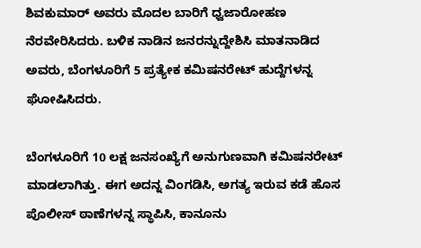ಶಿವಕುಮಾರ್‌ ಅವರು ಮೊದಲ ಬಾರಿಗೆ ಧ್ವಜಾರೋಹಣ ನೆರವೇರಿಸಿದರು. ಬಳಿಕ ನಾಡಿನ ಜನರನ್ನುದ್ದೇಶಿಸಿ ಮಾತನಾಡಿದ ಅವರು, ಬೆಂಗಳೂರಿಗೆ 5 ಪ್ರತ್ಯೇಕ ಕಮಿಷನರೇಟ್‌ ಹುದ್ದೆಗಳನ್ನ ಘೋಷಿಸಿದರು.

ಬೆಂಗಳೂರಿಗೆ 10 ಲಕ್ಷ ಜನಸಂಖ್ಯೆಗೆ ಅನುಗುಣವಾಗಿ ಕಮಿಷನರೇಟ್‌ ಮಾಡಲಾಗಿತ್ತು. ಈಗ ಅದನ್ನ ವಿಂಗಡಿಸಿ, ಅಗತ್ಯ ಇರುವ ಕಡೆ ಹೊಸ ಪೊಲೀಸ್‌ ಠಾಣೆಗಳನ್ನ ಸ್ಥಾಪಿಸಿ, ಕಾನೂನು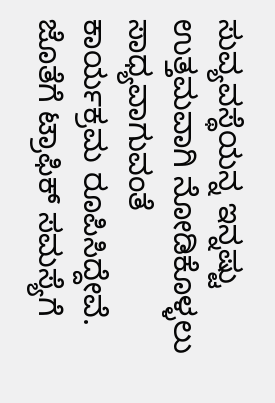ಸುವ್ಯವಸ್ಥೆಯನ್ನ ಇನ್ನಷ್ಟು ಉತ್ತಮವಾಗಿ ನೋಡಿಕೊಳ್ಳಲು ಸಾಧ್ಯವಾಗುವಂತೆ ಕಾರ್ಯಕ್ರಮ ರೂಪಿಸಿದ್ದೇವೆ. ಜೊತೆಗೆ ಟ್ರಾಫಿಕ್‌ ಸಮಸ್ಯೆಗೆ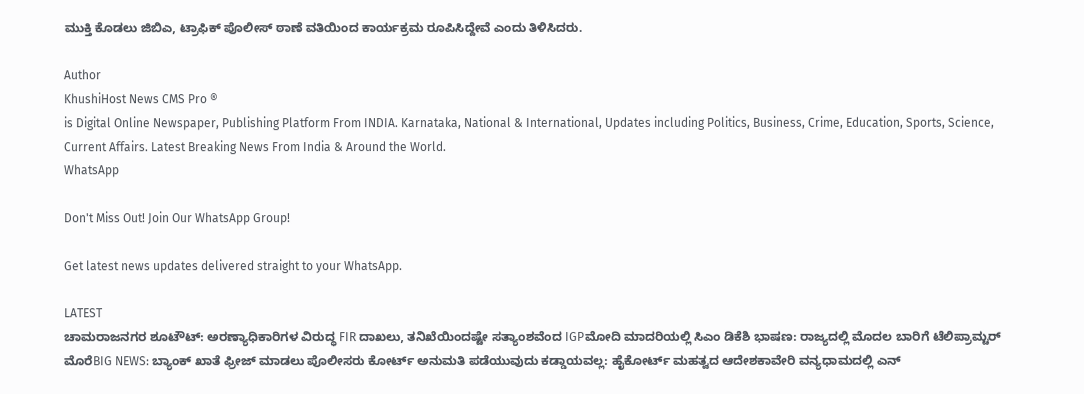ಮುಕ್ತಿ ಕೊಡಲು ಜಿಬಿಎ, ಟ್ರಾಫಿಕ್‌ ಪೊಲೀಸ್‌ ಠಾಣೆ ವತಿಯಿಂದ ಕಾರ್ಯಕ್ರಮ ರೂಪಿಸಿದ್ದೇವೆ ಎಂದು ತಿಳಿಸಿದರು.

Author
KhushiHost News CMS Pro ®
is Digital Online Newspaper, Publishing Platform From INDIA. Karnataka, National & International, Updates including Politics, Business, Crime, Education, Sports, Science, Current Affairs. Latest Breaking News From India & Around the World.
WhatsApp

Don't Miss Out! Join Our WhatsApp Group!

Get latest news updates delivered straight to your WhatsApp.

LATEST
ಚಾಮರಾಜನಗರ ಶೂಟೌಟ್: ಅರಣ್ಯಾಧಿಕಾರಿಗಳ ವಿರುದ್ಧ FIR ದಾಖಲು, ತನಿಖೆಯಿಂದಷ್ಟೇ ಸತ್ಯಾಂಶವೆಂದ IGPಮೋದಿ ಮಾದರಿಯಲ್ಲಿ ಸಿಎಂ ಡಿಕೆಶಿ ಭಾಷಣ: ರಾಜ್ಯದಲ್ಲಿ ಮೊದಲ ಬಾರಿಗೆ ಟೆಲಿಪ್ರಾಮ್ಟರ್ ಮೊರೆBIG NEWS: ಬ್ಯಾಂಕ್ ಖಾತೆ ಫ್ರೀಜ್ ಮಾಡಲು ಪೊಲೀಸರು ಕೋರ್ಟ್ ಅನುಮತಿ ಪಡೆಯುವುದು ಕಡ್ಡಾಯವಲ್ಲ: ಹೈಕೋರ್ಟ್ ಮಹತ್ವದ ಆದೇಶಕಾವೇರಿ ವನ್ಯಧಾಮದಲ್ಲಿ ಎನ್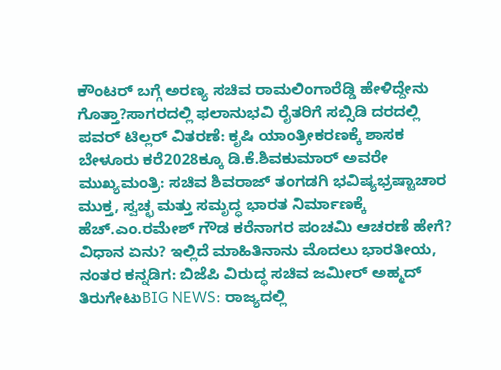ಕೌಂಟರ್ ಬಗ್ಗೆ ಅರಣ್ಯ ಸಚಿವ ರಾಮಲಿಂಗಾರೆಡ್ಡಿ ಹೇಳಿದ್ದೇನು ಗೊತ್ತಾ?ಸಾಗರದಲ್ಲಿ ಫಲಾನುಭವಿ ರೈತರಿಗೆ ಸಬ್ಸಿಡಿ ದರದಲ್ಲಿ ಪವರ್ ಟಿಲ್ಲರ್ ವಿತರಣೆ: ಕೃಷಿ ಯಾಂತ್ರೀಕರಣಕ್ಕೆ ಶಾಸಕ ಬೇಳೂರು ಕರೆ2028ಕ್ಕೂ ಡಿ.ಕೆ.ಶಿವಕುಮಾರ್‌ ಅವರೇ ಮುಖ್ಯಮಂತ್ರಿ: ಸಚಿವ ಶಿವರಾಜ್ ತಂಗಡಗಿ ಭವಿಷ್ಯಭ್ರಷ್ಟಾಚಾರ ಮುಕ್ತ, ಸ್ವಚ್ಛ ಮತ್ತು ಸಮೃದ್ಧ ಭಾರತ ನಿರ್ಮಾಣಕ್ಕೆ ಹೆಚ್.ಎಂ.ರಮೇಶ್ ಗೌಡ ಕರೆನಾಗರ ಪಂಚಮಿ ಆಚರಣೆ ಹೇಗೆ? ವಿಧಾನ ಏನು? ಇಲ್ಲಿದೆ ಮಾಹಿತಿನಾನು ಮೊದಲು ಭಾರತೀಯ, ನಂತರ ಕನ್ನಡಿಗ: ಬಿಜೆಪಿ ವಿರುದ್ಧ ಸಚಿವ ಜಮೀರ್ ಅಹ್ಮದ್ ತಿರುಗೇಟುBIG NEWS: ರಾಜ್ಯದಲ್ಲಿ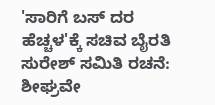'ಸಾರಿಗೆ ಬಸ್ ದರ ಹೆಚ್ಚಳ'ಕ್ಕೆ ಸಚಿವ ಬೈರತಿ ಸುರೇಶ್ ಸಮಿತಿ ರಚನೆ: ಶೀಘ್ರವೇ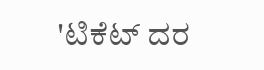'ಟಿಕೆಟ್ ದರ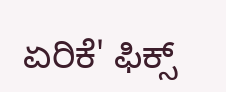ಏರಿಕೆ' ಫಿಕ್ಸ್